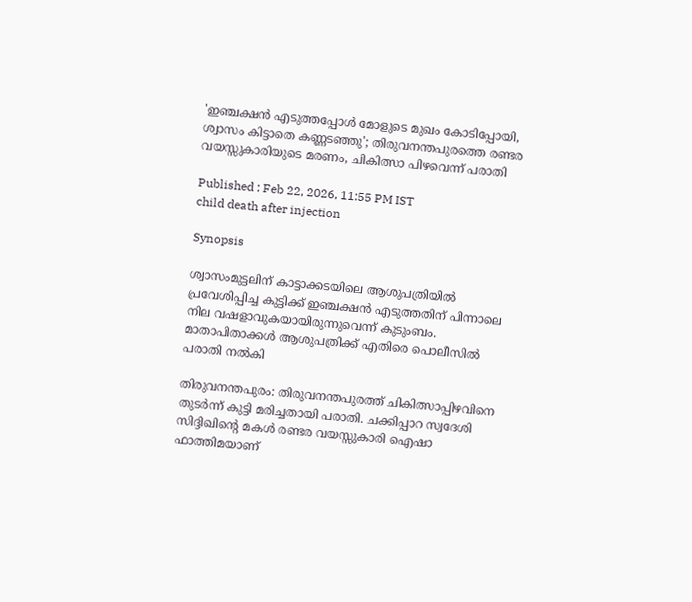'ഇഞ്ചക്ഷൻ എടുത്തപ്പോൾ മോളുടെ മുഖം കോടിപ്പോയി, ശ്വാസം കിട്ടാതെ കണ്ണടഞ്ഞു'; തിരുവനന്തപുരത്തെ രണ്ടര വയസ്സുകാരിയുടെ മരണം, ചികിത്സാ പിഴവെന്ന് പരാതി

Published : Feb 22, 2026, 11:55 PM IST
child death after injection

Synopsis

ശ്വാസംമുട്ടലിന് കാട്ടാക്കടയിലെ ആശുപത്രിയിൽ പ്രവേശിപ്പിച്ച കുട്ടിക്ക് ഇഞ്ചക്ഷൻ എടുത്തതിന് പിന്നാലെ നില വഷളാവുകയായിരുന്നുവെന്ന് കുടുംബം. മാതാപിതാക്കൾ ആശുപത്രിക്ക് എതിരെ പൊലീസിൽ പരാതി നൽകി

തിരുവനന്തപുരം: തിരുവനന്തപുരത്ത് ചികിത്സാപ്പിഴവിനെ തുടർന്ന് കുട്ടി മരിച്ചതായി പരാതി. ചക്കിപ്പാറ സ്വദേശി സിദ്ദിഖിന്റെ മകൾ രണ്ടര വയസ്സുകാരി ഐഷാ ഫാത്തിമയാണ്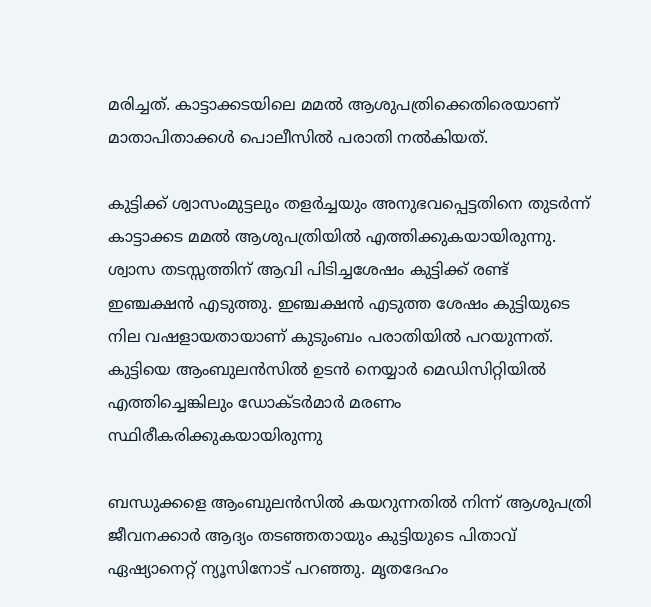മരിച്ചത്. കാട്ടാക്കടയിലെ മമൽ ആശുപത്രിക്കെതിരെയാണ് മാതാപിതാക്കൾ പൊലീസിൽ പരാതി നൽകിയത്.

കുട്ടിക്ക് ശ്വാസംമുട്ടലും തളർച്ചയും അനുഭവപ്പെട്ടതിനെ തുടർന്ന് കാട്ടാക്കട മമൽ ആശുപത്രിയിൽ എത്തിക്കുകയായിരുന്നു. ശ്വാസ തടസ്സത്തിന് ആവി പിടിച്ചശേഷം കുട്ടിക്ക് രണ്ട് ഇഞ്ചക്ഷൻ എടുത്തു. ഇഞ്ചക്ഷൻ എടുത്ത ശേഷം കുട്ടിയുടെ നില വഷളായതായാണ് കുടുംബം പരാതിയിൽ പറയുന്നത്. കുട്ടിയെ ആംബുലൻസിൽ ഉടൻ നെയ്യാർ മെഡിസിറ്റിയിൽ എത്തിച്ചെങ്കിലും ഡോക്ടർമാർ മരണം സ്ഥിരീകരിക്കുകയായിരുന്നു

ബന്ധുക്കളെ ആംബുലൻസിൽ കയറുന്നതിൽ നിന്ന് ആശുപത്രി ജീവനക്കാർ ആദ്യം തടഞ്ഞതായും കുട്ടിയുടെ പിതാവ് ഏഷ്യാനെറ്റ് ന്യൂസിനോട് പറഞ്ഞു. മൃതദേഹം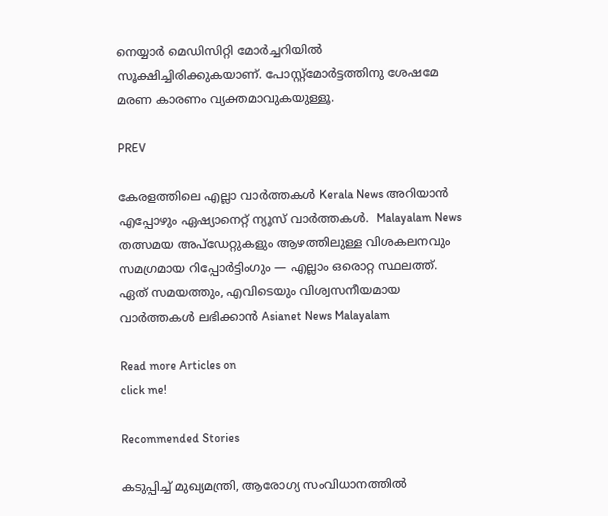നെയ്യാർ മെഡിസിറ്റി മോർച്ചറിയിൽ സൂക്ഷിച്ചിരിക്കുകയാണ്. പോസ്റ്റ്മോർട്ടത്തിനു ശേഷമേ മരണ കാരണം വ്യക്തമാവുകയുള്ളൂ.

PREV

കേരളത്തിലെ എല്ലാ വാർത്തകൾ Kerala News അറിയാൻ  എപ്പോഴും ഏഷ്യാനെറ്റ് ന്യൂസ് വാർത്തകൾ.  Malayalam News   തത്സമയ അപ്‌ഡേറ്റുകളും ആഴത്തിലുള്ള വിശകലനവും സമഗ്രമായ റിപ്പോർട്ടിംഗും — എല്ലാം ഒരൊറ്റ സ്ഥലത്ത്. ഏത് സമയത്തും, എവിടെയും വിശ്വസനീയമായ വാർത്തകൾ ലഭിക്കാൻ Asianet News Malayalam

Read more Articles on
click me!

Recommended Stories

കടുപ്പിച്ച് മുഖ്യമന്ത്രി, ആരോഗ്യ സംവിധാനത്തിൽ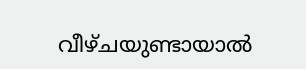വീഴ്ചയുണ്ടായാൽ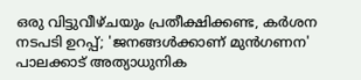ഒരു വിട്ടുവീഴ്ചയും പ്രതീക്ഷിക്കണ്ട, കർശന നടപടി ഉറപ്പ്; 'ജനങ്ങൾക്കാണ് മുൻഗണന'
പാലക്കാട് അത്യാധുനിക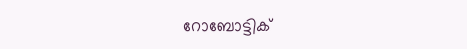റോബോട്ടിക്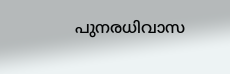പുനരധിവാസ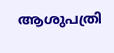ആശുപത്രി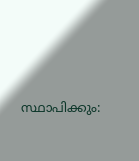സ്ഥാപിക്കും: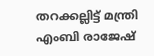തറക്കല്ലിട്ട് മന്ത്രി എംബി രാജേഷ്